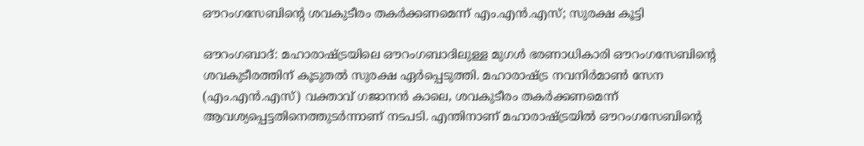ഔറംഗസേബിന്റെ ശവകുടീരം തകർക്കണമെന്ന് എം.എൻ.എസ്; സുരക്ഷ കൂട്ടി

ഔറംഗബാദ്: മഹാരാഷ്ട്രയിലെ ഔറംഗബാദിലുള്ള മുഗൾ ഭരണാധികാരി ഔറംഗസേബിന്റെ ശവകുടീരത്തിന് കൂടുതൽ സുരക്ഷ ഏർപ്പെടുത്തി. മഹാരാഷ്ട്ര നവനിർമാൺ സേന (എം.എൻ.എസ്) വക്താവ് ഗജാനൻ കാലെ, ശവകുടീരം തകർക്കണമെന്ന് ആവശ്യപ്പെട്ടതിനെത്തുടർന്നാണ് നടപടി. എന്തിനാണ് മഹാരാഷ്ട്രയിൽ ഔറംഗസേബിന്റെ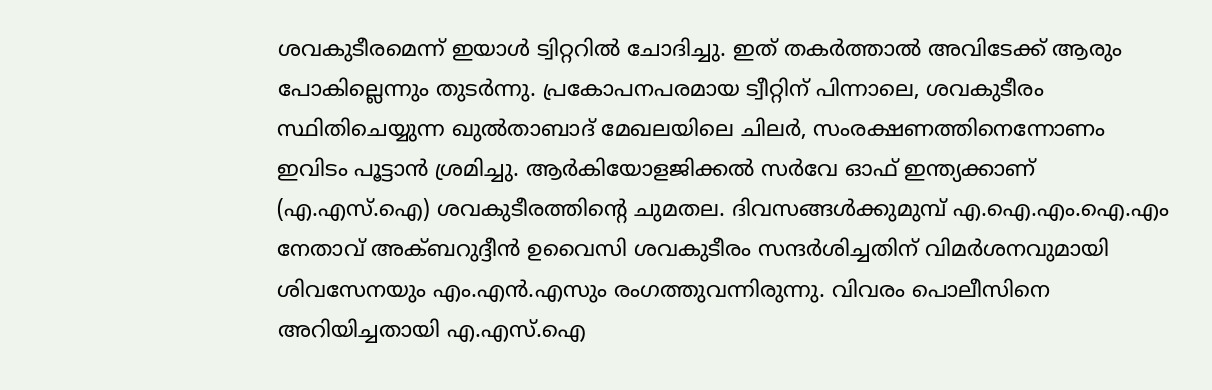ശവകുടീരമെന്ന് ഇയാൾ ട്വിറ്ററിൽ ചോദിച്ചു. ഇത് തകർത്താൽ അവിടേക്ക് ആരും പോകില്ലെന്നും തുടർന്നു. പ്രകോപനപരമായ ട്വീറ്റിന് പിന്നാലെ, ശവകുടീരം സ്ഥിതിചെയ്യുന്ന ഖുൽതാബാദ് മേഖലയിലെ ചിലർ, സംരക്ഷണത്തിനെന്നോണം ഇവിടം പൂട്ടാൻ ശ്രമിച്ചു. ആർകിയോളജിക്കൽ സർവേ ഓഫ് ഇന്ത്യക്കാണ് (എ.എസ്.ഐ) ശവകുടീരത്തിന്റെ ചുമതല. ദിവസങ്ങൾക്കുമുമ്പ് എ.ഐ.എം.ഐ.എം നേതാവ് അക്ബറുദ്ദീൻ ഉവൈസി ശവകുടീരം സന്ദർശിച്ചതിന് വിമർശനവുമായി ശിവസേനയും എം.എൻ.എസും രംഗത്തുവന്നിരുന്നു. വിവരം പൊലീസിനെ അറിയിച്ചതായി എ.എസ്.ഐ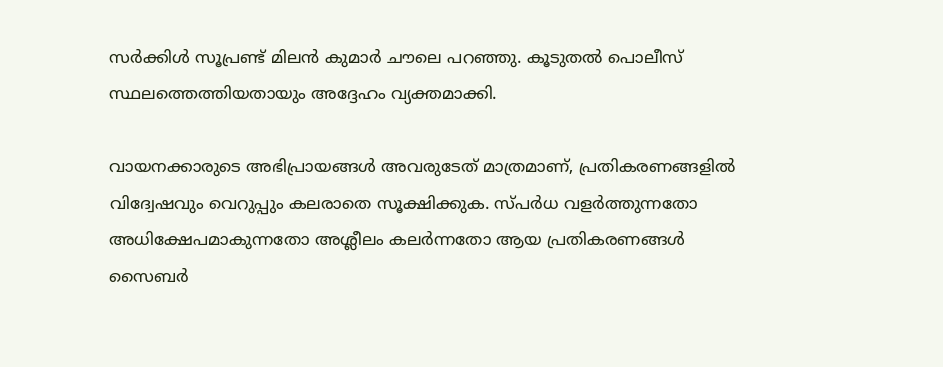സർക്കിൾ സൂപ്രണ്ട് മിലൻ കുമാർ ചൗലെ പറഞ്ഞു. കൂടുതൽ പൊലീസ് സ്ഥലത്തെത്തിയതായും അദ്ദേഹം വ്യക്തമാക്കി.

വായനക്കാരുടെ അഭിപ്രായങ്ങള്‍ അവരുടേത് മാത്രമാണ്, പ്രതികരണങ്ങളിൽ വിദ്വേഷവും വെറുപ്പും കലരാതെ സൂക്ഷിക്കുക. സ്പർധ വളർത്തുന്നതോ അധിക്ഷേപമാകുന്നതോ അശ്ലീലം കലർന്നതോ ആയ പ്രതികരണങ്ങൾ സൈബർ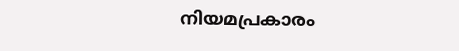നിയമപ്രകാരം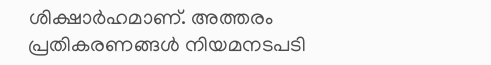ശിക്ഷാർഹമാണ്. അത്തരം പ്രതികരണങ്ങൾ നിയമനടപടി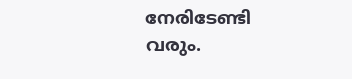നേരിടേണ്ടി വരും.